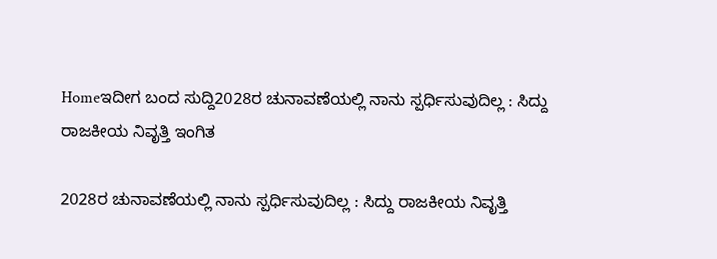Homeಇದೀಗ ಬಂದ ಸುದ್ದಿ2028ರ ಚುನಾವಣೆಯಲ್ಲಿ ನಾನು ಸ್ಪರ್ಧಿಸುವುದಿಲ್ಲ : ಸಿದ್ದು ರಾಜಕೀಯ ನಿವೃತ್ತಿ ಇಂಗಿತ

2028ರ ಚುನಾವಣೆಯಲ್ಲಿ ನಾನು ಸ್ಪರ್ಧಿಸುವುದಿಲ್ಲ : ಸಿದ್ದು ರಾಜಕೀಯ ನಿವೃತ್ತಿ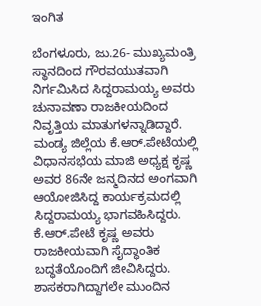ಇಂಗಿತ

ಬೆಂಗಳೂರು, ಜು.26- ಮುಖ್ಯಮಂತ್ರಿ ಸ್ಥಾನದಿಂದ ಗೌರವಯುತವಾಗಿ ನಿರ್ಗಮಿಸಿದ ಸಿದ್ದರಾಮಯ್ಯ ಅವರು ಚುನಾವಣಾ ರಾಜಕೀಯದಿಂದ ನಿವೃತ್ತಿಯ ಮಾತುಗಳನ್ನಾಡಿದ್ದಾರೆ. ಮಂಡ್ಯ ಜಿಲ್ಲೆಯ ಕೆ.ಆರ್‌.ಪೇಟೆಯಲ್ಲಿ ವಿಧಾನಸಭೆಯ ಮಾಜಿ ಅಧ್ಯಕ್ಷ ಕೃಷ್ಣ ಅವರ 86ನೇ ಜನ್ಮದಿನದ ಅಂಗವಾಗಿ ಆಯೋಜಿಸಿದ್ದ ಕಾರ್ಯಕ್ರಮದಲ್ಲಿ ಸಿದ್ದರಾಮಯ್ಯ ಭಾಗವಹಿಸಿದ್ದರು. ಕೆ.ಆರ್‌.ಪೇಟೆ ಕೃಷ್ಣ ಅವರು ರಾಜಕೀಯವಾಗಿ ಸೈದ್ಧಾಂತಿಕ ಬದ್ಧತೆಯೊಂದಿಗೆ ಜೀವಿಸಿದ್ದರು. ಶಾಸಕರಾಗಿದ್ದಾಗಲೇ ಮುಂದಿನ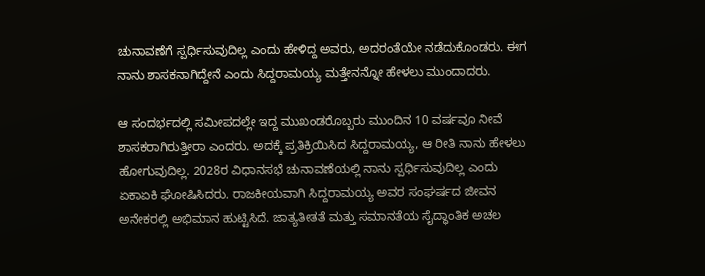ಚುನಾವಣೆಗೆ ಸ್ಪರ್ಧಿಸುವುದಿಲ್ಲ ಎಂದು ಹೇಳಿದ್ದ ಅವರು, ಅದರಂತೆಯೇ ನಡೆದುಕೊಂಡರು. ಈಗ ನಾನು ಶಾಸಕನಾಗಿದ್ದೇನೆ ಎಂದು ಸಿದ್ದರಾಮಯ್ಯ ಮತ್ತೇನನ್ನೋ ಹೇಳಲು ಮುಂದಾದರು.

ಆ ಸಂದರ್ಭದಲ್ಲಿ ಸಮೀಪದಲ್ಲೇ ಇದ್ದ ಮುಖಂಡರೊಬ್ಬರು ಮುಂದಿನ 10 ವರ್ಷವೂ ನೀವೆ ಶಾಸಕರಾಗಿರುತ್ತೀರಾ ಎಂದರು. ಅದಕ್ಕೆ ಪ್ರತಿಕ್ರಿಯಿಸಿದ ಸಿದ್ದರಾಮಯ್ಯ, ಆ ರೀತಿ ನಾನು ಹೇಳಲು ಹೋಗುವುದಿಲ್ಲ. 2028ರ ವಿಧಾನಸಭೆ ಚುನಾವಣೆಯಲ್ಲಿ ನಾನು ಸ್ಪರ್ಧಿಸುವುದಿಲ್ಲ ಎಂದು ಏಕಾಏಕಿ ಘೋಷಿಸಿದರು. ರಾಜಕೀಯವಾಗಿ ಸಿದ್ದರಾಮಯ್ಯ ಅವರ ಸಂಘರ್ಷದ ಜೀವನ ಅನೇಕರಲ್ಲಿ ಅಭಿಮಾನ ಹುಟ್ಟಿಸಿದೆ. ಜಾತ್ಯತೀತತೆ ಮತ್ತು ಸಮಾನತೆಯ ಸೈದ್ಧಾಂತಿಕ ಅಚಲ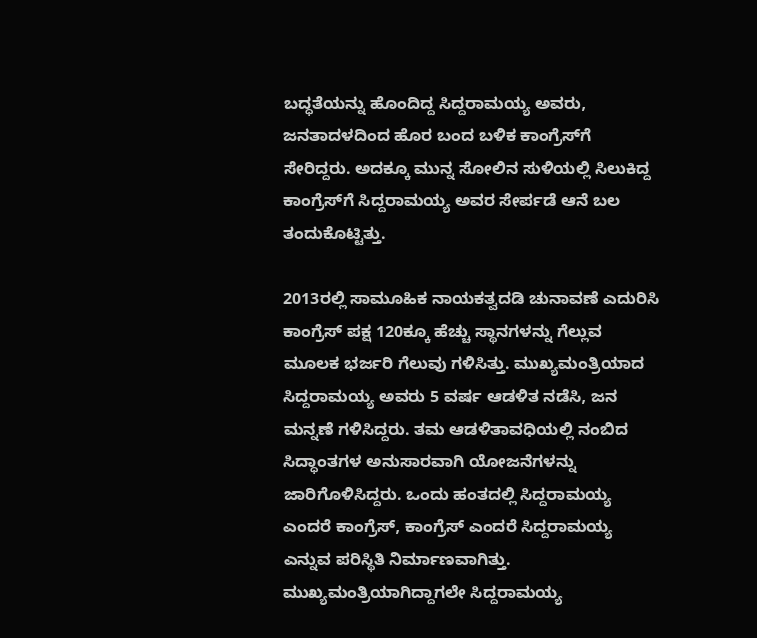ಬದ್ಧತೆಯನ್ನು ಹೊಂದಿದ್ದ ಸಿದ್ದರಾಮಯ್ಯ ಅವರು, ಜನತಾದಳದಿಂದ ಹೊರ ಬಂದ ಬಳಿಕ ಕಾಂಗ್ರೆಸ್‌‍ಗೆ ಸೇರಿದ್ದರು. ಅದಕ್ಕೂ ಮುನ್ನ ಸೋಲಿನ ಸುಳಿಯಲ್ಲಿ ಸಿಲುಕಿದ್ದ ಕಾಂಗ್ರೆಸ್‌‍ಗೆ ಸಿದ್ದರಾಮಯ್ಯ ಅವರ ಸೇರ್ಪಡೆ ಆನೆ ಬಲ ತಂದುಕೊಟ್ಟಿತ್ತು.

2013ರಲ್ಲಿ ಸಾಮೂಹಿಕ ನಾಯಕತ್ವದಡಿ ಚುನಾವಣೆ ಎದುರಿಸಿ ಕಾಂಗ್ರೆಸ್‌‍ ಪಕ್ಷ 120ಕ್ಕೂ ಹೆಚ್ಚು ಸ್ಥಾನಗಳನ್ನು ಗೆಲ್ಲುವ ಮೂಲಕ ಭರ್ಜರಿ ಗೆಲುವು ಗಳಿಸಿತ್ತು. ಮುಖ್ಯಮಂತ್ರಿಯಾದ ಸಿದ್ದರಾಮಯ್ಯ ಅವರು 5 ವರ್ಷ ಆಡಳಿತ ನಡೆಸಿ, ಜನ ಮನ್ನಣೆ ಗಳಿಸಿದ್ದರು. ತಮ ಆಡಳಿತಾವಧಿಯಲ್ಲಿ ನಂಬಿದ ಸಿದ್ಧಾಂತಗಳ ಅನುಸಾರವಾಗಿ ಯೋಜನೆಗಳನ್ನು ಜಾರಿಗೊಳಿಸಿದ್ದರು. ಒಂದು ಹಂತದಲ್ಲಿ ಸಿದ್ದರಾಮಯ್ಯ ಎಂದರೆ ಕಾಂಗ್ರೆಸ್‌‍, ಕಾಂಗ್ರೆಸ್‌‍ ಎಂದರೆ ಸಿದ್ದರಾಮಯ್ಯ ಎನ್ನುವ ಪರಿಸ್ಥಿತಿ ನಿರ್ಮಾಣವಾಗಿತ್ತು. ಮುಖ್ಯಮಂತ್ರಿಯಾಗಿದ್ದಾಗಲೇ ಸಿದ್ದರಾಮಯ್ಯ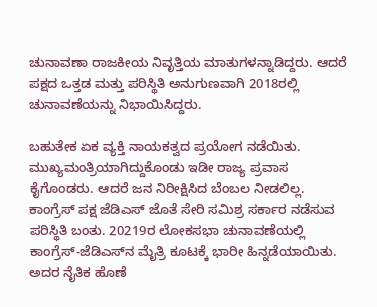ಚುನಾವಣಾ ರಾಜಕೀಯ ನಿವೃತ್ತಿಯ ಮಾತುಗಳನ್ನಾಡಿದ್ದರು. ಆದರೆ ಪಕ್ಷದ ಒತ್ತಡ ಮತ್ತು ಪರಿಸ್ಥಿತಿ ಅನುಗುಣವಾಗಿ 2018ರಲ್ಲಿ ಚುನಾವಣೆಯನ್ನು ನಿಭಾಯಿಸಿದ್ದರು.

ಬಹುತೇಕ ಏಕ ವ್ಯಕ್ತಿ ನಾಯಕತ್ವದ ಪ್ರಯೋಗ ನಡೆಯಿತು. ಮುಖ್ಯಮಂತ್ರಿಯಾಗಿದ್ದುಕೊಂಡು ಇಡೀ ರಾಜ್ಯ ಪ್ರವಾಸ ಕೈಗೊಂಡರು. ಆದರೆ ಜನ ನಿರೀಕ್ಷಿಸಿದ ಬೆಂಬಲ ನೀಡಲಿಲ್ಲ. ಕಾಂಗ್ರೆಸ್‌‍ ಪಕ್ಷ ಜೆಡಿಎಸ್‌‍ ಜೊತೆ ಸೇರಿ ಸಮಿಶ್ರ ಸರ್ಕಾರ ನಡೆಸುವ ಪರಿಸ್ಥಿತಿ ಬಂತು. 20219ರ ಲೋಕಸಭಾ ಚುನಾವಣೆಯಲ್ಲಿ ಕಾಂಗ್ರೆಸ್‌‍-ಜೆಡಿಎಸ್‌‍ನ ಮೈತ್ರಿ ಕೂಟಕ್ಕೆ ಭಾರೀ ಹಿನ್ನಡೆಯಾಯಿತು. ಅದರ ನೈತಿಕ ಹೊಣೆ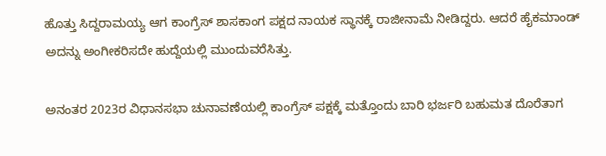ಹೊತ್ತು ಸಿದ್ದರಾಮಯ್ಯ ಆಗ ಕಾಂಗ್ರೆಸ್‌‍ ಶಾಸಕಾಂಗ ಪಕ್ಷದ ನಾಯಕ ಸ್ಥಾನಕ್ಕೆ ರಾಜೀನಾಮೆ ನೀಡಿದ್ದರು. ಆದರೆ ಹೈಕಮಾಂಡ್‌ ಅದನ್ನು ಅಂಗೀಕರಿಸದೇ ಹುದ್ದೆಯಲ್ಲಿ ಮುಂದುವರೆಸಿತ್ತು.

ಅನಂತರ 2023ರ ವಿಧಾನಸಭಾ ಚುನಾವಣೆಯಲ್ಲಿ ಕಾಂಗ್ರೆಸ್‌‍ ಪಕ್ಷಕ್ಕೆ ಮತ್ತೊಂದು ಬಾರಿ ಭರ್ಜರಿ ಬಹುಮತ ದೊರೆತಾಗ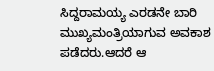ಸಿದ್ದರಾಮಯ್ಯ ಎರಡನೇ ಬಾರಿ ಮುಖ್ಯಮಂತ್ರಿಯಾಗುವ ಅವಕಾಶ ಪಡೆದರು.ಆದರೆ ಆ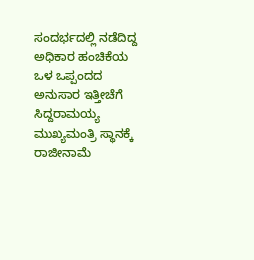ಸಂದರ್ಭದಲ್ಲಿ ನಡೆದಿದ್ದ ಅಧಿಕಾರ ಹಂಚಿಕೆಯ ಒಳ ಒಪ್ಪಂದದ ಅನುಸಾರ ಇತ್ತೀಚೆಗೆ ಸಿದ್ದರಾಮಯ್ಯ ಮುಖ್ಯಮಂತ್ರಿ ಸ್ಥಾನಕ್ಕೆ ರಾಜೀನಾಮೆ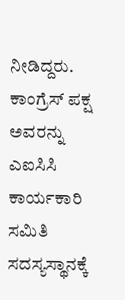ನೀಡಿದ್ದರು. ಕಾಂಗ್ರೆಸ್‌‍ ಪಕ್ಷ ಅವರನ್ನು ಎಐಸಿಸಿ ಕಾರ್ಯಕಾರಿ ಸಮಿತಿ ಸದಸ್ಯಸ್ಥಾನಕ್ಕೆ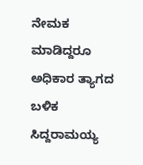ನೇಮಕ ಮಾಡಿದ್ದರೂ ಅಧಿಕಾರ ತ್ಯಾಗದ ಬಳಿಕ ಸಿದ್ದರಾಮಯ್ಯ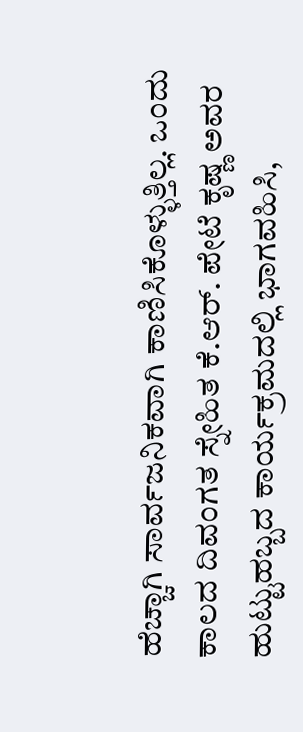ಹೆಚ್ಚಾಗಿ ಸಾರ್ವಜನಿಕವಾಗಿ ಕಾಣಿಸಿಕೊಳ್ಳುತ್ತಿಲ್ಲ. ಒಂದು ಕಾಲದ ದಿವಂಗತ ಸ್ನೇಹಿತ ಕೆ.ಆರ್‌. ಪೇಟೆ ಕೃಷ್ಣ ಅವರ ಹುಟ್ಟುಹಬ್ಬದ ಕಾರ್ಯಕ್ರಮದಲ್ಲಿ ಭಾಗವಹಿಸಿ,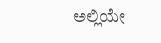ಅಲ್ಲಿಯೇ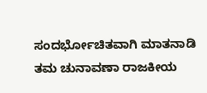ಸಂದರ್ಭೋಚಿತವಾಗಿ ಮಾತನಾಡಿ ತಮ ಚುನಾವಣಾ ರಾಜಕೀಯ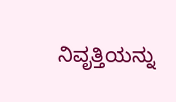ನಿವೃತ್ತಿಯನ್ನು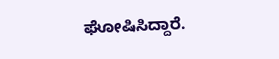ಘೋಷಿಸಿದ್ದಾರೆ.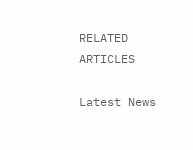RELATED ARTICLES

Latest News